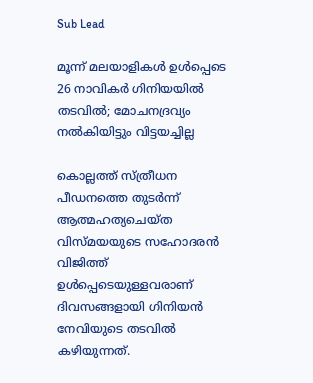Sub Lead

മൂന്ന് മലയാളികള്‍ ഉള്‍പ്പെടെ 26 നാവികര്‍ ഗിനിയയില്‍ തടവില്‍; മോചനദ്രവ്യം നല്‍കിയിട്ടും വിട്ടയച്ചില്ല

കൊല്ലത്ത് സ്ത്രീധന പീഡനത്തെ തുടര്‍ന്ന് ആത്മഹത്യചെയ്ത വിസ്മയയുടെ സഹോദരന്‍ വിജിത്ത് ഉള്‍പ്പെടെയുള്ളവരാണ് ദിവസങ്ങളായി ഗിനിയന്‍ നേവിയുടെ തടവില്‍ കഴിയുന്നത്.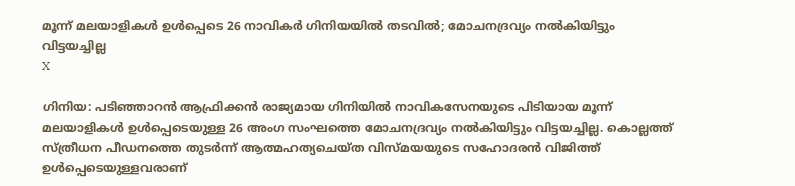മൂന്ന് മലയാളികള്‍ ഉള്‍പ്പെടെ 26 നാവികര്‍ ഗിനിയയില്‍ തടവില്‍; മോചനദ്രവ്യം നല്‍കിയിട്ടും വിട്ടയച്ചില്ല
X

ഗിനിയ: പടിഞ്ഞാറന്‍ ആഫ്രിക്കന്‍ രാജ്യമായ ഗിനിയില്‍ നാവികസേനയുടെ പിടിയായ മൂന്ന് മലയാളികള്‍ ഉള്‍പ്പെടെയുള്ള 26 അംഗ സംഘത്തെ മോചനദ്രവ്യം നല്‍കിയിട്ടും വിട്ടയച്ചില്ല. കൊല്ലത്ത് സ്ത്രീധന പീഡനത്തെ തുടര്‍ന്ന് ആത്മഹത്യചെയ്ത വിസ്മയയുടെ സഹോദരന്‍ വിജിത്ത് ഉള്‍പ്പെടെയുള്ളവരാണ്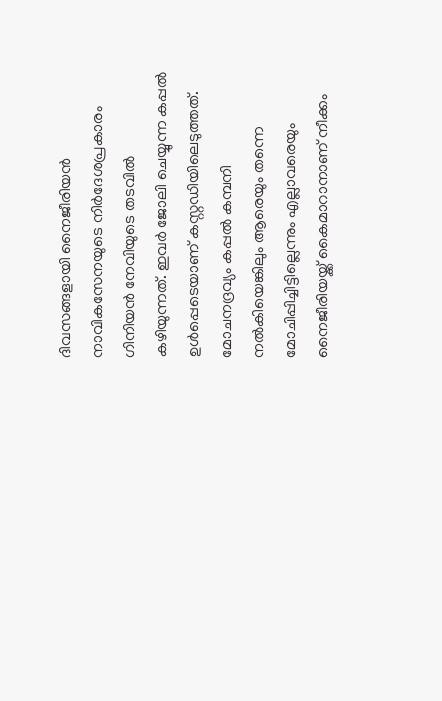ദിവസങ്ങളായി നൈജീരിയന്‍ നാവികസേനയുടെ നിര്‍ദേശപ്രകാരം ഗിനിയന്‍ നേവിയുടെ തടവില്‍ കഴിയുന്നത്. ഇവര്‍ ജോലി ചെയ്യുന്ന കപ്പല്‍ ഉള്‍പ്പെടെയാണ് കസ്റ്റഡിയിലെടുത്തത്. മോചനദ്രവ്യം കപ്പല്‍ കമ്പനി നല്‍കിയെങ്കിലും ആരെയും തന്നെ മോചിപ്പിച്ചിട്ടില്ലെന്നും എല്ലാവരെയും നൈജീരിയയ്ക്ക് കൈമാറാനാണ് നീക്കം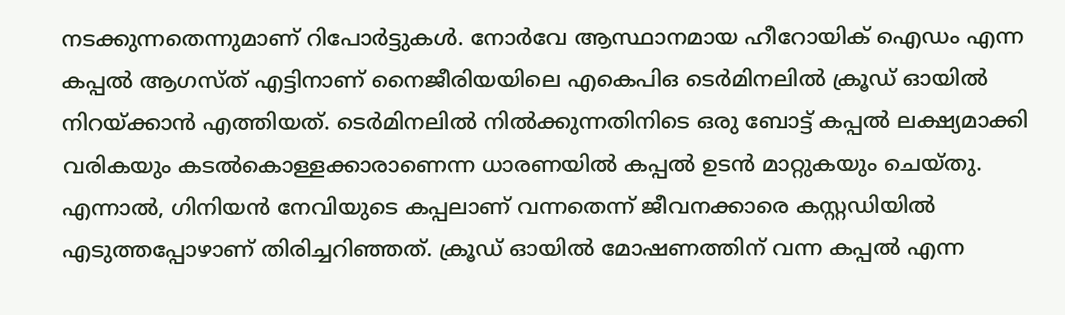നടക്കുന്നതെന്നുമാണ് റിപോര്‍ട്ടുകള്‍. നോര്‍വേ ആസ്ഥാനമായ ഹീറോയിക് ഐഡം എന്ന കപ്പല്‍ ആഗസ്ത് എട്ടിനാണ് നൈജീരിയയിലെ എകെപിഒ ടെര്‍മിനലില്‍ ക്രൂഡ് ഓയില്‍ നിറയ്ക്കാന്‍ എത്തിയത്. ടെര്‍മിനലില്‍ നില്‍ക്കുന്നതിനിടെ ഒരു ബോട്ട് കപ്പല്‍ ലക്ഷ്യമാക്കി വരികയും കടല്‍കൊള്ളക്കാരാണെന്ന ധാരണയില്‍ കപ്പല്‍ ഉടന്‍ മാറ്റുകയും ചെയ്തു. എന്നാല്‍, ഗിനിയന്‍ നേവിയുടെ കപ്പലാണ് വന്നതെന്ന് ജീവനക്കാരെ കസ്റ്റഡിയില്‍ എടുത്തപ്പോഴാണ് തിരിച്ചറിഞ്ഞത്. ക്രൂഡ് ഓയില്‍ മോഷണത്തിന് വന്ന കപ്പല്‍ എന്ന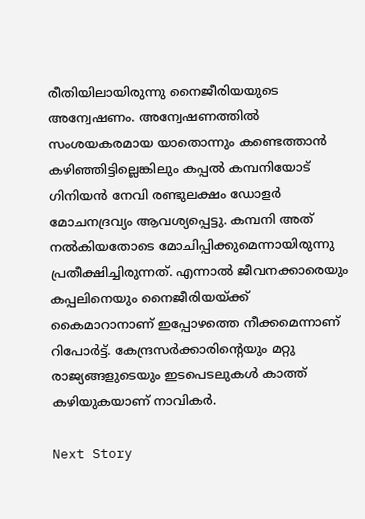രീതിയിലായിരുന്നു നൈജീരിയയുടെ അന്വേഷണം. അന്വേഷണത്തില്‍ സംശയകരമായ യാതൊന്നും കണ്ടെത്താന്‍ കഴിഞ്ഞിട്ടില്ലെങ്കിലും കപ്പല്‍ കമ്പനിയോട് ഗിനിയന്‍ നേവി രണ്ടുലക്ഷം ഡോളര്‍ മോചനദ്രവ്യം ആവശ്യപ്പെട്ടു. കമ്പനി അത് നല്‍കിയതോടെ മോചിപ്പിക്കുമെന്നായിരുന്നു പ്രതീക്ഷിച്ചിരുന്നത്. എന്നാല്‍ ജീവനക്കാരെയും കപ്പലിനെയും നൈജീരിയയ്ക്ക് കൈമാറാനാണ് ഇപ്പോഴത്തെ നീക്കമെന്നാണ് റിപോര്‍ട്ട്. കേന്ദ്രസര്‍ക്കാരിന്റെയും മറ്റു രാജ്യങ്ങളുടെയും ഇടപെടലുകള്‍ കാത്ത് കഴിയുകയാണ് നാവികര്‍.

Next Story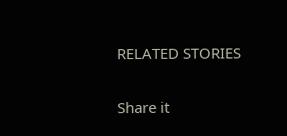RELATED STORIES

Share it